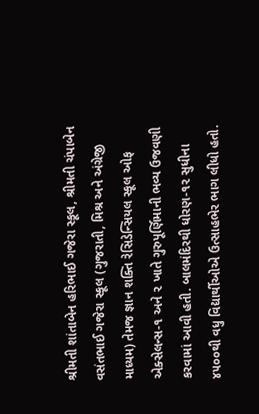શ્રીમતી શાંતાબેન હરિભાઈ ગજેરા સ્કૂલ, શ્રીમતી ચંપાબેન વસંતભાઈ ગજેરા સ્કૂલ (ગુજરાતી, મિશ્ર અને અંગ્રેજી માધ્યમ) તેમજ જ્ઞાન શક્તિ રેસિડેન્સિયલ સ્કૂલ ઓફ એક્સેલન્સ-૧ અને ૨ ખાતે ગુરુપૂર્ણિમાની ભવ્ય ઉજવણી કરવામાં આવી હતી. બાલમંદિરથી ધોરણ-૧૨ સુધીના ૪૫૦૦થી વધુ વિદ્યાર્થીઓએ ઉત્સાહભેર ભાગ લીધો હતો.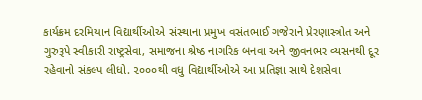કાર્યક્રમ દરમિયાન વિદ્યાર્થીઓએ સંસ્થાના પ્રમુખ વસંતભાઈ ગજેરાને પ્રેરણાસ્ત્રોત અને ગુરુરૂપે સ્વીકારી રાષ્ટ્રસેવા, સમાજના શ્રેષ્ઠ નાગરિક બનવા અને જીવનભર વ્યસનથી દૂર રહેવાનો સંકલ્પ લીધો. ૨૦૦૦થી વધુ વિદ્યાર્થીઓએ આ પ્રતિજ્ઞા સાથે દેશસેવા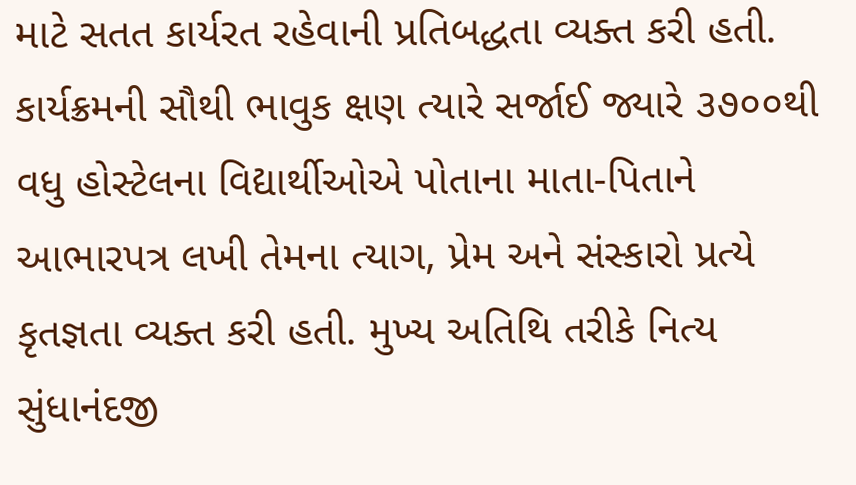માટે સતત કાર્યરત રહેવાની પ્રતિબદ્ધતા વ્યક્ત કરી હતી. કાર્યક્રમની સૌથી ભાવુક ક્ષણ ત્યારે સર્જાઈ જ્યારે ૩૭૦૦થી વધુ હોસ્ટેલના વિદ્યાર્થીઓએ પોતાના માતા-પિતાને આભારપત્ર લખી તેમના ત્યાગ, પ્રેમ અને સંસ્કારો પ્રત્યે કૃતજ્ઞતા વ્યક્ત કરી હતી. મુખ્ય અતિથિ તરીકે નિત્ય સુંધાનંદજી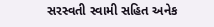સરસ્વતી સ્વામી સહિત અનેક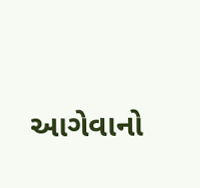આગેવાનો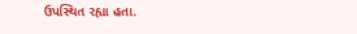ઉપસ્થિત રહ્યા હતા.